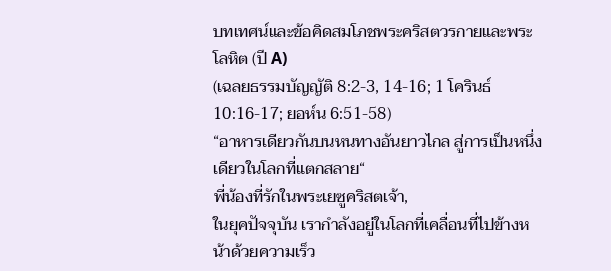บทเทศน์และข้อคิดสมโภชพระคริสตวรกายและพระโลหิต (ปี A)
(เฉลยธรรมบัญญัติ 8:2-3, 14-16; 1 โครินธ์ 10:16-17; ยอห์น 6:51-58)
“อาหารเดียวกันบนหนทางอันยาวไกล สู่การเป็นหนึ่งเดียวในโลกที่แตกสลาย“
พี่น้องที่รักในพระเยซูคริสตเจ้า,
ในยุคปัจจุบัน เรากำลังอยู่ในโลกที่เคลื่อนที่ไปข้างหน้าด้วยความเร็ว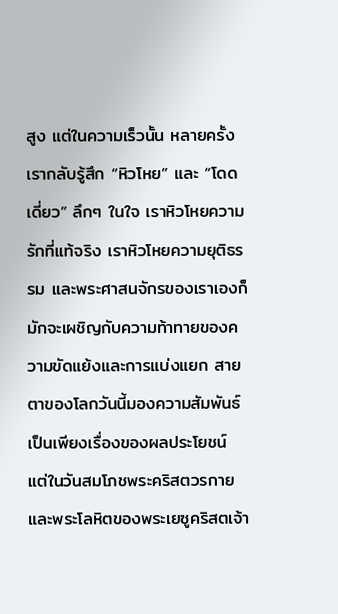สูง แต่ในความเร็วนั้น หลายครั้งเรากลับรู้สึก “หิวโหย” และ “โดดเดี่ยว” ลึกๆ ในใจ เราหิวโหยความรักที่แท้จริง เราหิวโหยความยุติธรรม และพระศาสนจักรของเราเองก็มักจะเผชิญกับความท้าทายของความขัดแย้งและการแบ่งแยก สายตาของโลกวันนี้มองความสัมพันธ์เป็นเพียงเรื่องของผลประโยชน์ แต่ในวันสมโภชพระคริสตวรกายและพระโลหิตของพระเยซูคริสตเจ้า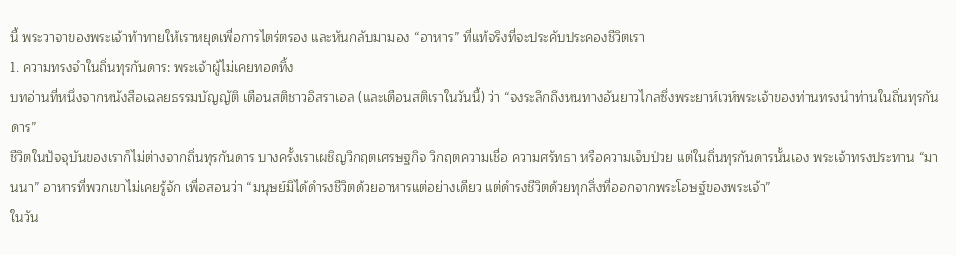นี้ พระวาจาของพระเจ้าท้าทายให้เราหยุดเพื่อการไตร่ตรอง และหันกลับมามอง “อาหาร” ที่แท้จริงที่จะประคับประคองชีวิตเรา
1. ความทรงจำในถิ่นทุรกันดาร: พระเจ้าผู้ไม่เคยทอดทิ้ง
บทอ่านที่หนึ่งจากหนังสือเฉลยธรรมบัญญัติ เตือนสติชาวอิสราเอล (และเตือนสติเราในวันนี้) ว่า “จงระลึกถึงหนทางอันยาวไกลซึ่งพระยาห์เวห์พระเจ้าของท่านทรงนำท่านในถิ่นทุรกันดาร”
ชีวิตในปัจจุบันของเราก็ไม่ต่างจากถิ่นทุรกันดาร บางครั้งเราเผชิญวิกฤตเศรษฐกิจ วิกฤตความเชื่อ ความศรัทธา หรือความเจ็บป่วย แต่ในถิ่นทุรกันดารนั้นเอง พระเจ้าทรงประทาน “มานนา” อาหารที่พวกเขาไม่เคยรู้จัก เพื่อสอนว่า “มนุษย์มิได้ดำรงชีวิตด้วยอาหารแต่อย่างเดียว แต่ดำรงชีวิตด้วยทุกสิ่งที่ออกจากพระโอษฐ์ของพระเจ้า”
ในวัน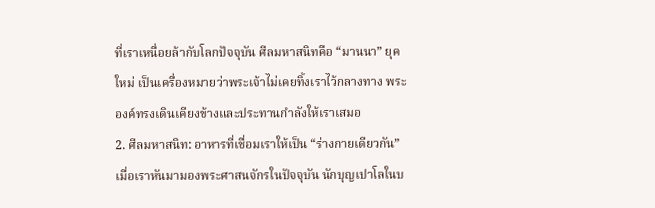ที่เราเหนื่อยล้ากับโลกปัจจุบัน ศีลมหาสนิทคือ “มานนา” ยุคใหม่ เป็นเครื่องหมายว่าพระเจ้าไม่เคยทิ้งเราไว้กลางทาง พระองค์ทรงเดินเคียงข้างและประทานกำลังให้เราเสมอ
2. ศีลมหาสนิท: อาหารที่เชื่อมเราให้เป็น “ร่างกายเดียวกัน”
เมื่อเราหันมามองพระศาสนจักรในปัจจุบัน นักบุญเปาโลในบ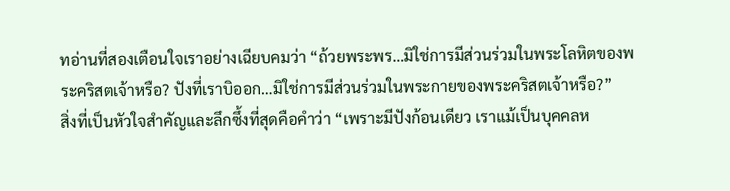ทอ่านที่สองเตือนใจเราอย่างเฉียบคมว่า “ถ้วยพระพร…มิใช่การมีส่วนร่วมในพระโลหิตของพระคริสตเจ้าหรือ? ปังที่เราบิออก…มิใช่การมีส่วนร่วมในพระกายของพระคริสตเจ้าหรือ?”
สิ่งที่เป็นหัวใจสำคัญและลึกซึ้งที่สุดคือคำว่า “เพราะมีปังก้อนเดียว เราแม้เป็นบุคคลห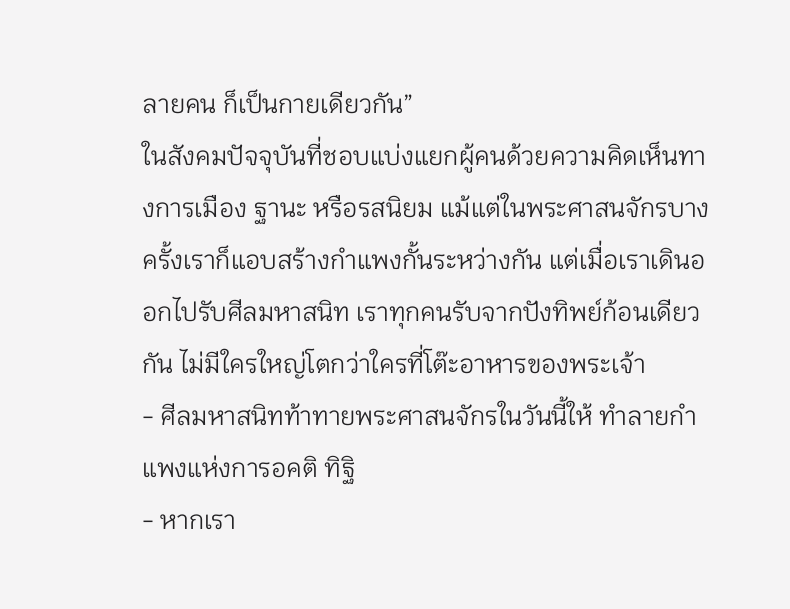ลายคน ก็เป็นกายเดียวกัน”
ในสังคมปัจจุบันที่ชอบแบ่งแยกผู้คนด้วยความคิดเห็นทางการเมือง ฐานะ หรือรสนิยม แม้แต่ในพระศาสนจักรบางครั้งเราก็แอบสร้างกำแพงกั้นระหว่างกัน แต่เมื่อเราเดินออกไปรับศีลมหาสนิท เราทุกคนรับจากปังทิพย์ก้อนเดียวกัน ไม่มีใครใหญ่โตกว่าใครที่โต๊ะอาหารของพระเจ้า
- ศีลมหาสนิทท้าทายพระศาสนจักรในวันนี้ให้ ทำลายกำแพงแห่งการอคติ ทิฐิ
- หากเรา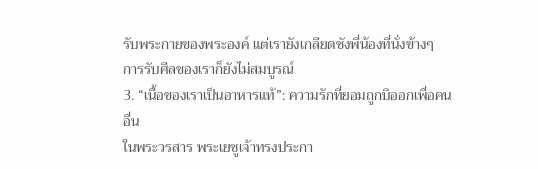รับพระกายของพระองค์ แต่เรายังเกลียดชังพี่น้องที่นั่งข้างๆ การรับศีลของเราก็ยังไม่สมบูรณ์
3. “เนื้อของเราเป็นอาหารแท้”: ความรักที่ยอมถูกบิออกเพื่อคนอื่น
ในพระวรสาร พระเยซูเจ้าทรงประกา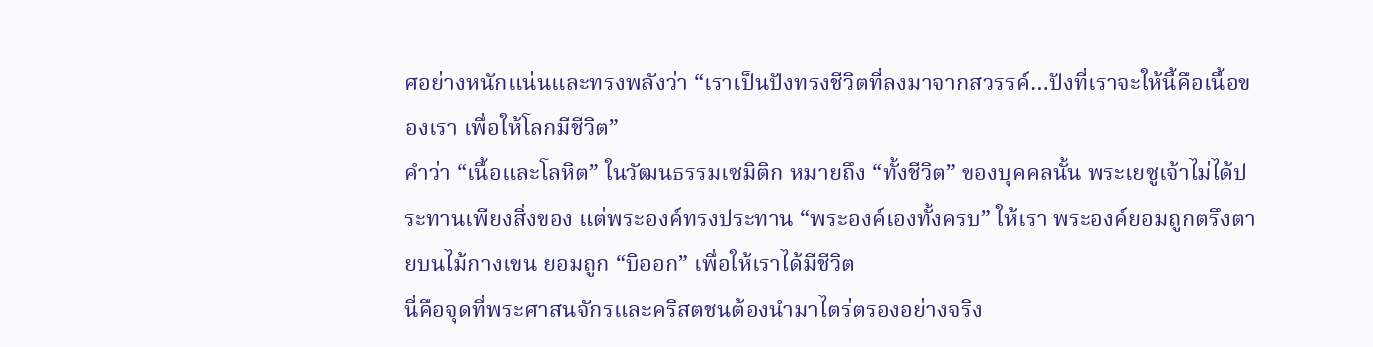ศอย่างหนักแน่นและทรงพลังว่า “เราเป็นปังทรงชีวิตที่ลงมาจากสวรรค์…ปังที่เราจะให้นี้คือเนื้อของเรา เพื่อให้โลกมีชีวิต”
คำว่า “เนื้อและโลหิต” ในวัฒนธรรมเซมิติก หมายถึง “ทั้งชีวิต” ของบุคคลนั้น พระเยซูเจ้าไม่ได้ประทานเพียงสิ่งของ แต่พระองค์ทรงประทาน “พระองค์เองทั้งครบ” ให้เรา พระองค์ยอมถูกตรึงตายบนไม้กางเขน ยอมถูก “บิออก” เพื่อให้เราได้มีชีวิต
นี่คือจุดที่พระศาสนจักรและคริสตชนต้องนำมาไตร่ตรองอย่างจริง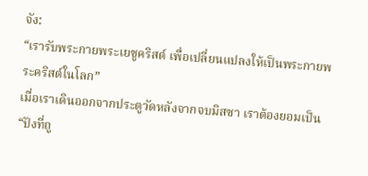จัง:
“เรารับพระกายพระเยซูคริสต์ เพื่อเปลี่ยนแปลงให้เป็นพระกายพระคริสต์ในโลก”
เมื่อเราเดินออกจากประตูวัดหลังจากจบมิสซา เราต้องยอมเป็น “ปังที่ถู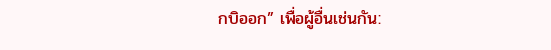กบิออก” เพื่อผู้อื่นเช่นกัน: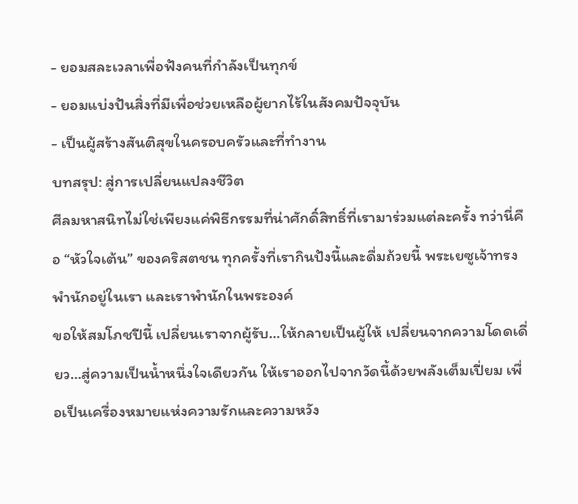- ยอมสละเวลาเพื่อฟังคนที่กำลังเป็นทุกข์
- ยอมแบ่งปันสิ่งที่มีเพื่อช่วยเหลือผู้ยากไร้ในสังคมปัจจุบัน
- เป็นผู้สร้างสันติสุขในครอบครัวและที่ทำงาน
บทสรุป: สู่การเปลี่ยนแปลงชีวิต
ศีลมหาสนิทไม่ใช่เพียงแค่พิธีกรรมที่น่าศักดิ์สิทธิ์ที่เรามาร่วมแต่ละครั้ง ทว่านี่คือ “หัวใจเต้น” ของคริสตชน ทุกครั้งที่เรากินปังนี้และดื่มถ้วยนี้ พระเยซูเจ้าทรงพำนักอยู่ในเรา และเราพำนักในพระองค์
ขอให้สมโภชปีนี้ เปลี่ยนเราจากผู้รับ…ให้กลายเป็นผู้ให้ เปลี่ยนจากความโดดเดี่ยว…สู่ความเป็นน้ำหนึ่งใจเดียวกัน ให้เราออกไปจากวัดนี้ด้วยพลังเต็มเปี่ยม เพื่อเป็นเครื่องหมายแห่งความรักและความหวัง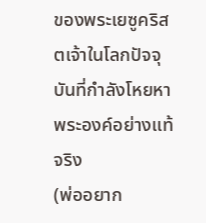ของพระเยซูคริสตเจ้าในโลกปัจจุบันที่กำลังโหยหาพระองค์อย่างแท้จริง
(พ่ออยาก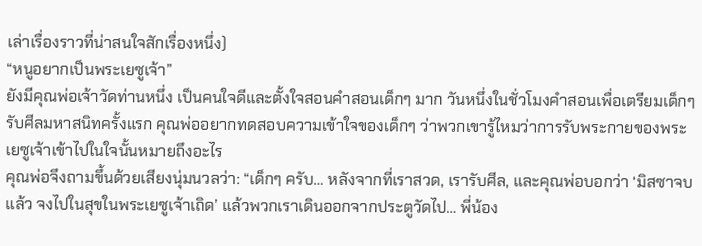เล่าเรื่องราวที่น่าสนใจสักเรื่องหนึ่ง)
“หนูอยากเป็นพระเยซูเจ้า”
ยังมีคุณพ่อเจ้าวัดท่านหนึ่ง เป็นคนใจดีและตั้งใจสอนคำสอนเด็กๆ มาก วันหนึ่งในชั่วโมงคำสอนเพื่อเตรียมเด็กๆ รับศีลมหาสนิทครั้งแรก คุณพ่ออยากทดสอบความเข้าใจของเด็กๆ ว่าพวกเขารู้ไหมว่าการรับพระกายของพระเยซูเจ้าเข้าไปในใจนั้นหมายถึงอะไร
คุณพ่อจึงถามขึ้นด้วยเสียงนุ่มนวลว่า: “เด็กๆ ครับ… หลังจากที่เราสวด, เรารับศีล, และคุณพ่อบอกว่า ‘มิสซาจบแล้ว จงไปในสุขในพระเยซูเจ้าเถิด’ แล้วพวกเราเดินออกจากประตูวัดไป… พี่น้อง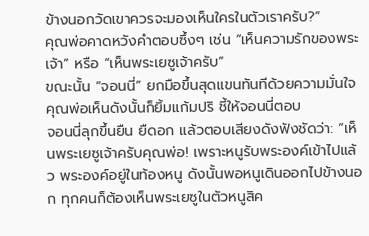ข้างนอกวัดเขาควรจะมองเห็นใครในตัวเราครับ?”
คุณพ่อคาดหวังคำตอบซึ้งๆ เช่น “เห็นความรักของพระเจ้า” หรือ “เห็นพระเยซูเจ้าครับ”
ขณะนั้น “จอนนี่” ยกมือขึ้นสุดแขนทันทีด้วยความมั่นใจ คุณพ่อเห็นดังนั้นก็ยิ้มแก้มปริ ชี้ให้จอนนี่ตอบ
จอนนี่ลุกขึ้นยืน ยืดอก แล้วตอบเสียงดังฟังชัดว่า: “เห็นพระเยซูเจ้าครับคุณพ่อ! เพราะหนูรับพระองค์เข้าไปแล้ว พระองค์อยู่ในท้องหนู ดังนั้นพอหนูเดินออกไปข้างนอก ทุกคนก็ต้องเห็นพระเยซูในตัวหนูสิค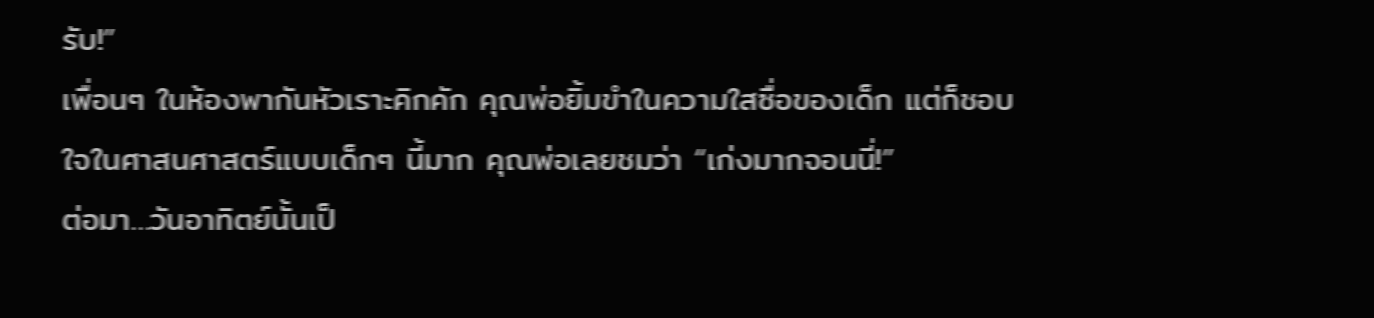รับ!”
เพื่อนๆ ในห้องพากันหัวเราะคิกคัก คุณพ่อยิ้มขำในความใสซื่อของเด็ก แต่ก็ชอบใจในศาสนศาสตร์แบบเด็กๆ นี้มาก คุณพ่อเลยชมว่า “เก่งมากจอนนี่!”
ต่อมา…วันอาทิตย์นั้นเป็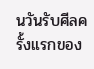นวันรับศีลครั้งแรกของ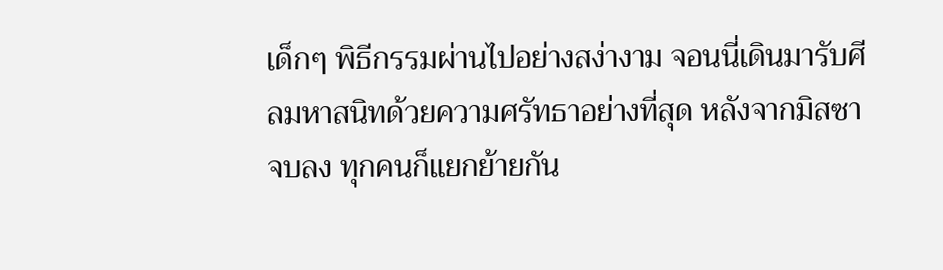เด็กๆ พิธีกรรมผ่านไปอย่างสง่างาม จอนนี่เดินมารับศีลมหาสนิทด้วยความศรัทธาอย่างที่สุด หลังจากมิสซาจบลง ทุกคนก็แยกย้ายกัน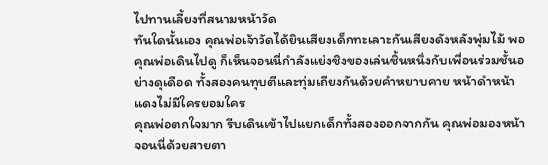ไปทานเลี้ยงที่สนามหน้าวัด
ทันใดนั้นเอง คุณพ่อเจ้าวัดได้ยินเสียงเด็กทะเลาะกันเสียงดังหลังพุ่มไม้ พอคุณพ่อเดินไปดู ก็เห็นจอนนี่กำลังแย่งชิงของเล่นชิ้นหนึ่งกับเพื่อนร่วมชั้นอย่างดุเดือด ทั้งสองคนทุบตีและทุ่มเถียงกันด้วยคำหยาบคาย หน้าดำหน้าแดงไม่มีใครยอมใคร
คุณพ่อตกใจมาก รีบเดินเข้าไปแยกเด็กทั้งสองออกจากกัน คุณพ่อมองหน้าจอนนี่ด้วยสายตา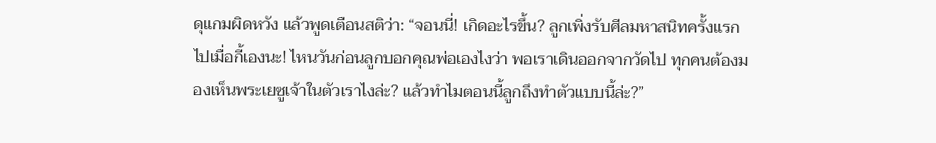ดุแกมผิดหวัง แล้วพูดเตือนสติว่า: “จอนนี่! เกิดอะไรขึ้น? ลูกเพิ่งรับศีลมหาสนิทครั้งแรกไปเมื่อกี้เองนะ! ไหนวันก่อนลูกบอกคุณพ่อเองไงว่า พอเราเดินออกจากวัดไป ทุกคนต้องมองเห็นพระเยซูเจ้าในตัวเราไงล่ะ? แล้วทำไมตอนนี้ลูกถึงทำตัวแบบนี้ล่ะ?”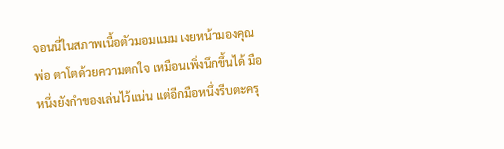จอนนี่ในสภาพเนื้อตัวมอมแมม เงยหน้ามองคุณพ่อ ตาโตด้วยความตกใจ เหมือนเพิ่งนึกขึ้นได้ มือหนึ่งยังกำของเล่นไว้แน่น แต่อีกมือหนึ่งรีบตะครุ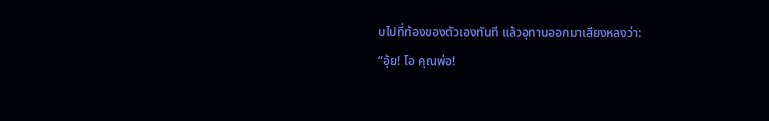บไปที่ท้องของตัวเองทันที แล้วอุทานออกมาเสียงหลงว่า:
“อุ้ย! โอ คุณพ่อ!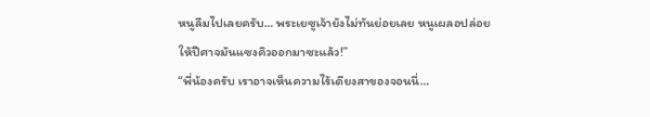หนูลืมไปเลยครับ… พระเยซูเจ้ายังไม่ทันย่อยเลย หนูเผลอปล่อยให้ปีศาจมันแซงคิวออกมาซะแล้ว!”
“พี่น้องครับ เราอาจเห็นความไร้เดียงสาของจอนนี่…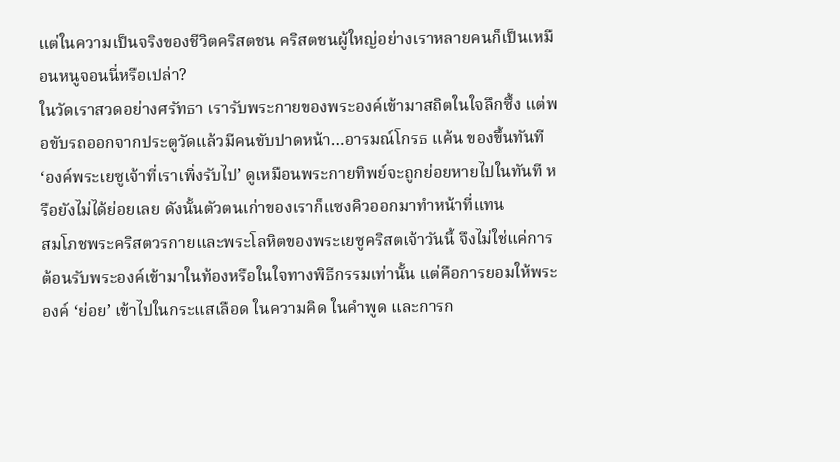แต่ในความเป็นจริงของชีวิตคริสตชน คริสตชนผู้ใหญ่อย่างเราหลายคนก็เป็นเหมือนหนูจอนนี่หรือเปล่า?
ในวัดเราสวดอย่างศรัทธา เรารับพระกายของพระองค์เข้ามาสถิตในใจลึกซึ้ง แต่พอขับรถออกจากประตูวัดแล้วมีคนขับปาดหน้า…อารมณ์โกรธ แค้น ของขึ้นทันที ‘องค์พระเยซูเจ้าที่เราเพิ่งรับไป’ ดูเหมือนพระกายทิพย์จะถูกย่อยหายไปในทันที หรือยังไม่ได้ย่อยเลย ดังนั้นตัวตนเก่าของเราก็แซงคิวออกมาทำหน้าที่แทน
สมโภชพระคริสตวรกายและพระโลหิตของพระเยซูคริสตเจ้าวันนี้ จึงไม่ใช่แค่การต้อนรับพระองค์เข้ามาในท้องหรือในใจทางพิธีกรรมเท่านั้น แต่คือการยอมให้พระองค์ ‘ย่อย’ เข้าไปในกระแสเลือด ในความคิด ในคำพูด และการก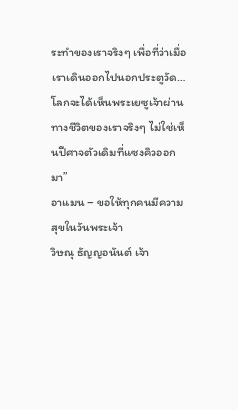ระทำของเราจริงๆ เพื่อที่ว่าเมื่อเราเดินออกไปนอกประตูวัด… โลกจะได้เห็นพระเยซูเจ้าผ่านทางชีวิตของเราจริงๆ ไม่ใช่เห็นปีศาจตัวเดิมที่แซงคิวออกมา”
อาแมน – ขอให้ทุกคนมีความสุขในวันพระเจ้า
วิษณุ ธัญญอนันต์ เจ้า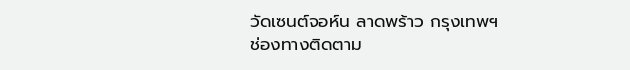วัดเซนต์จอห์น ลาดพร้าว กรุงเทพฯ
ช่องทางติดตาม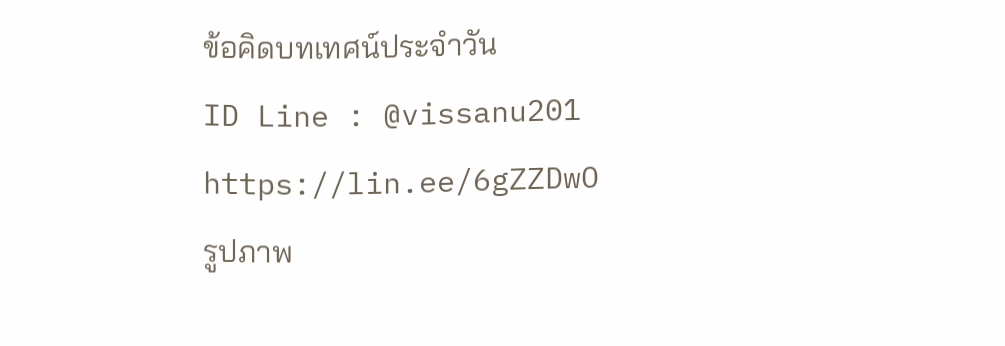ข้อคิดบทเทศน์ประจำวัน
ID Line : @vissanu201
https://lin.ee/6gZZDwO
รูปภาพ